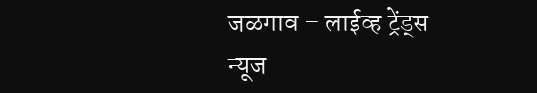जळगाव – लाईव्ह ट्रेंड्स न्यूज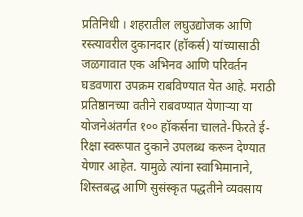प्रतिनिधी । शहरातील लघुउद्योजक आणि रस्त्यावरील दुकानदार (हॉकर्स) यांच्यासाठी जळगावात एक अभिनव आणि परिवर्तन घडवणारा उपक्रम राबविण्यात येत आहे. मराठी प्रतिष्ठानच्या वतीने राबवण्यात येणाऱ्या या योजनेअंतर्गत १०० हॉकर्सना चालते-फिरते ई-रिक्षा स्वरूपात दुकाने उपलब्ध करून देण्यात येणार आहेत. यामुळे त्यांना स्वाभिमानाने, शिस्तबद्ध आणि सुसंस्कृत पद्धतीने व्यवसाय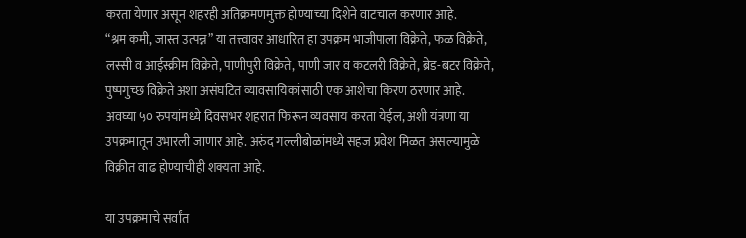करता येणार असून शहरही अतिक्रमणमुक्त होण्याच्या दिशेने वाटचाल करणार आहे.
“श्रम कमी, जास्त उत्पन्न” या तत्त्वावर आधारित हा उपक्रम भाजीपाला विक्रेते, फळ विक्रेते, लस्सी व आईस्क्रीम विक्रेते, पाणीपुरी विक्रेते, पाणी जार व कटलरी विक्रेते, ब्रेड-बटर विक्रेते, पुष्पगुच्छ विक्रेते अशा असंघटित व्यावसायिकांसाठी एक आशेचा किरण ठरणार आहे. अवघ्या ५० रुपयांमध्ये दिवसभर शहरात फिरून व्यवसाय करता येईल, अशी यंत्रणा या उपक्रमातून उभारली जाणार आहे. अरुंद गल्लीबोळांमध्ये सहज प्रवेश मिळत असल्यामुळे विक्रीत वाढ होण्याचीही शक्यता आहे.

या उपक्रमाचे सर्वांत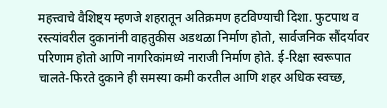महत्त्वाचे वैशिष्ट्य म्हणजे शहरातून अतिक्रमण हटविण्याची दिशा. फुटपाथ व रस्त्यांवरील दुकानांनी वाहतुकीस अडथळा निर्माण होतो, सार्वजनिक सौंदर्यावर परिणाम होतो आणि नागरिकांमध्ये नाराजी निर्माण होते. ई-रिक्षा स्वरूपात चालते-फिरते दुकाने ही समस्या कमी करतील आणि शहर अधिक स्वच्छ,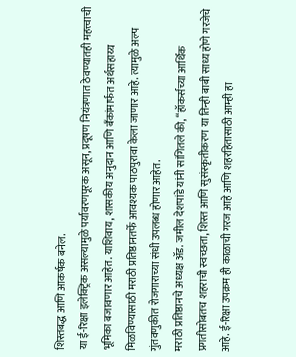शिस्तबद्ध आणि आकर्षक बनेल.
या ई-रिक्षा इलेक्ट्रिक असल्यामुळे पर्यावरणपूरक असून, प्रदूषण नियंत्रणात ठेवण्यातही महत्त्वाची भूमिका बजावणार आहेत. याशिवाय, शासकीय अनुदान आणि बँकांमार्फत अर्थसहाय्य मिळविण्यासाठी मराठी प्रतिष्ठानतर्फे आवश्यक पाठपुरावा केला जाणार आहे. त्यामुळे अल्प गुंतवणुकीत रोजगाराच्या संधी उपलब्ध होणार आहेत.
मराठी प्रतिष्ठानचे अध्यक्ष ॲड. जमील देशपांडे यांनी सांगितले की, “हॉकर्सच्या आर्थिक प्रगतीसोबतच शहराची स्वच्छता, शिस्त आणि सुसंस्कृतीकरण या तिन्ही बाबी साध्य होणे गरजेचे आहे. ई-रिक्षा उपक्रम ही काळाची गरज आहे आणि शहरहितासाठी आम्ही हा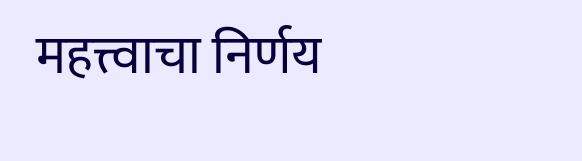महत्त्वाचा निर्णय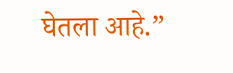घेतला आहे.”